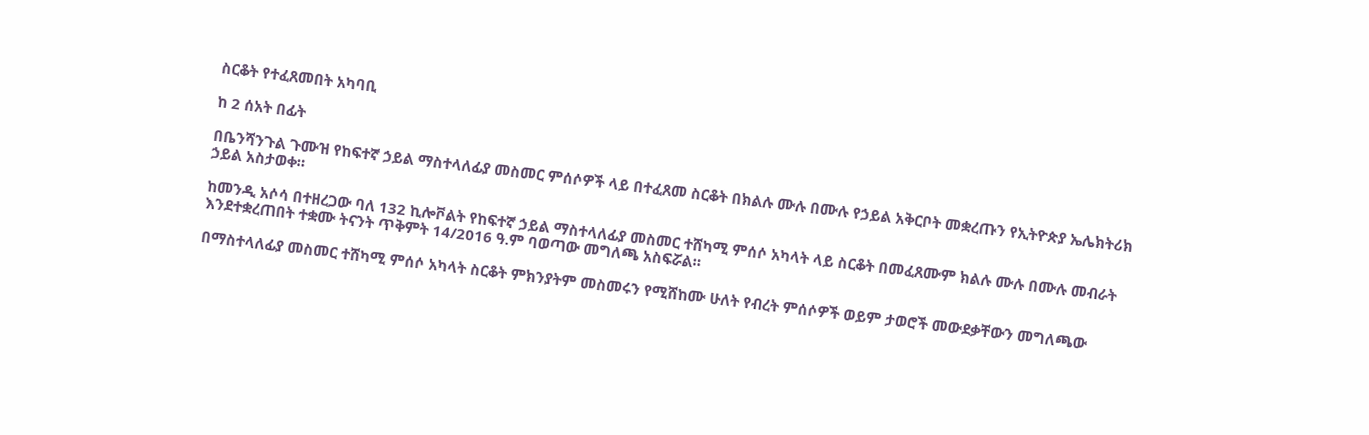ስርቆት የተፈጸመበት አካባቢ

ከ 2 ሰአት በፊት

በቤንሻንጉል ጉሙዝ የከፍተኛ ኃይል ማስተላለፊያ መስመር ምሰሶዎች ላይ በተፈጸመ ስርቆት በክልሉ ሙሉ በሙሉ የኃይል አቅርቦት መቋረጡን የኢትዮጵያ ኤሌክትሪክ ኃይል አስታወቀ።

ከመንዲ አሶሳ በተዘረጋው ባለ 132 ኪሎቮልት የከፍተኛ ኃይል ማስተላለፊያ መስመር ተሸካሚ ምሰሶ አካላት ላይ ስርቆት በመፈጸሙም ክልሉ ሙሉ በሙሉ መብራት እንደተቋረጠበት ተቋሙ ትናንት ጥቅምት 14/2016 ዓ.ም ባወጣው መግለጫ አስፍሯል።

በማስተላለፊያ መስመር ተሸካሚ ምሰሶ አካላት ስርቆት ምክንያትም መስመሩን የሚሸከሙ ሁለት የብረት ምሰሶዎች ወይም ታወሮች መውደቃቸውን መግለጫው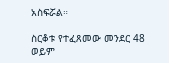አስፍሯል።

ስርቆቱ የተፈጸመው መንደር 48 ወይም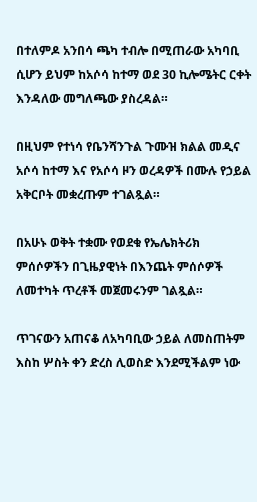በተለምዶ አንበሳ ጫካ ተብሎ በሚጠራው አካባቢ ሲሆን ይህም ከአሶሳ ከተማ ወደ 30 ኪሎሜትር ርቀት እንዳለው መግለጫው ያስረዳል።

በዚህም የተነሳ የቤንሻንጉል ጉሙዝ ክልል መዲና አሶሳ ከተማ እና የአሶሳ ዞን ወረዳዎች በሙሉ የኃይል አቅርቦት መቋረጡም ተገልጿል።

በአሁኑ ወቅት ተቋሙ የወደቁ የኤሌክትሪክ ምሰሶዎችን በጊዜያዊነት በእንጨት ምሰሶዎች ለመተካት ጥረቶች መጀመሩንም ገልጿል።

ጥገናውን አጠናቆ ለአካባቢው ኃይል ለመስጠትም እስከ ሦስት ቀን ድረስ ሊወስድ እንደሚችልም ነው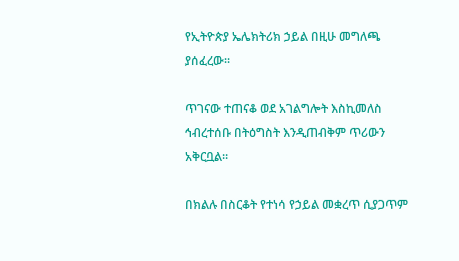የኢትዮጵያ ኤሌክትሪክ ኃይል በዚሁ መግለጫ ያሰፈረው።

ጥገናው ተጠናቆ ወደ አገልግሎት እስኪመለስ ኅብረተሰቡ በትዕግስት እንዲጠብቅም ጥሪውን አቅርቧል።

በክልሉ በስርቆት የተነሳ የኃይል መቋረጥ ሲያጋጥም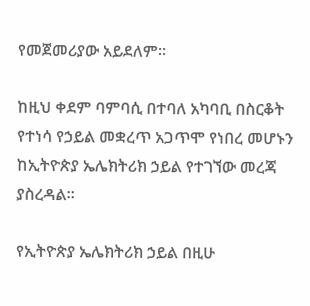የመጀመሪያው አይደለም።

ከዚህ ቀደም ባምባሲ በተባለ አካባቢ በስርቆት የተነሳ የኃይል መቋረጥ አጋጥሞ የነበረ መሆኑን ከኢትዮጵያ ኤሌክትሪክ ኃይል የተገኘው መረጃ ያስረዳል።

የኢትዮጵያ ኤሌክትሪክ ኃይል በዚሁ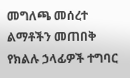መግለጫ መሰረተ ልማቶችን መጠበቅ የክልሉ ኃላፊዎች ተግባር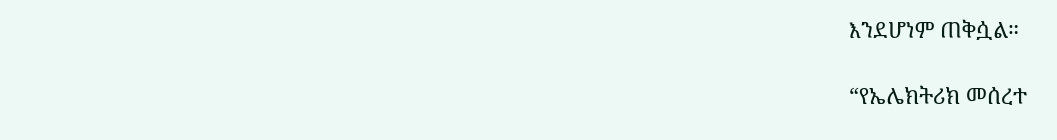እንደሆነም ጠቅሷል።

“የኤሌክትሪክ መሰረተ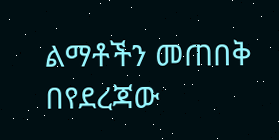ልማቶችን መጠበቅ በየደረጃው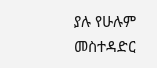ያሉ የሁሉም መስተዳድር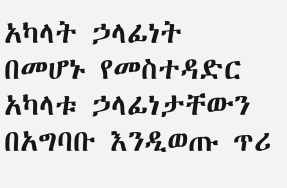አካላት ኃላፊነት በመሆኑ የመስተዳድር አካላቱ ኃላፊነታቸውን በአግባቡ እንዲወጡ ጥሪ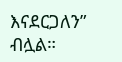እናደርጋለን” ብሏል።